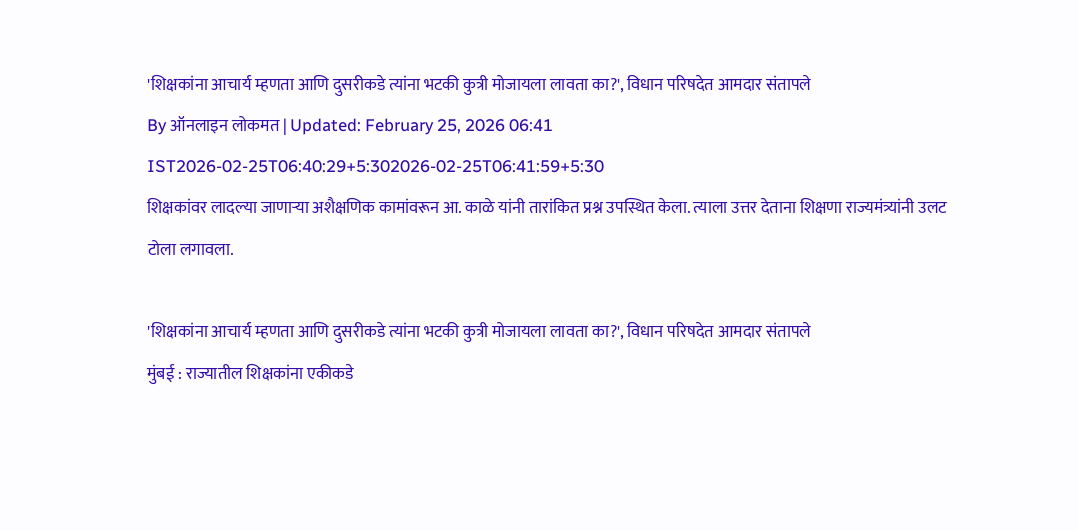'शिक्षकांना आचार्य म्हणता आणि दुसरीकडे त्यांना भटकी कुत्री मोजायला लावता का?', विधान परिषदेत आमदार संतापले
By ऑनलाइन लोकमत | Updated: February 25, 2026 06:41 IST2026-02-25T06:40:29+5:302026-02-25T06:41:59+5:30
शिक्षकांवर लादल्या जाणाऱ्या अशैक्षणिक कामांवरून आ. काळे यांनी तारांकित प्रश्न उपस्थित केला. त्याला उत्तर देताना शिक्षणा राज्यमंत्र्यांनी उलट टोला लगावला.

'शिक्षकांना आचार्य म्हणता आणि दुसरीकडे त्यांना भटकी कुत्री मोजायला लावता का?', विधान परिषदेत आमदार संतापले
मुंबई : राज्यातील शिक्षकांना एकीकडे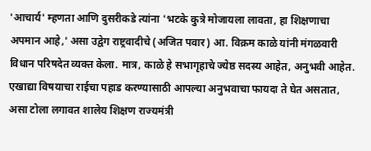'आचार्य' म्हणता आणि दुसरीकडे त्यांना 'भटके कुत्रे मोजायला लावता, हा शिक्षणाचा अपमान आहे,' असा उद्वेग राष्ट्रवादीचे (अजित पवार) आ. विक्रम काळे यांनी मंगळवारी विधान परिषदेत व्यक्त केला. मात्र, काळे हे सभागृहाचे ज्येष्ठ सदस्य आहेत, अनुभवी आहेत. एखाद्या विषयाचा राईचा पहाड करण्यासाठी आपल्या अनुभवाचा फायदा ते घेत असतात, असा टोला लगावत शालेय शिक्षण राज्यमंत्री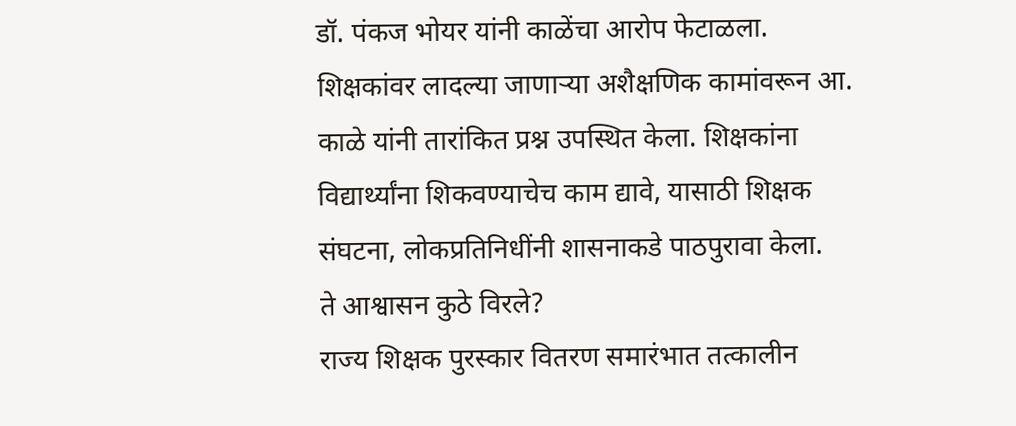डॉ. पंकज भोयर यांनी काळेंचा आरोप फेटाळला.
शिक्षकांवर लादल्या जाणाऱ्या अशैक्षणिक कामांवरून आ. काळे यांनी तारांकित प्रश्न उपस्थित केला. शिक्षकांना विद्यार्थ्यांना शिकवण्याचेच काम द्यावे, यासाठी शिक्षक संघटना, लोकप्रतिनिधींनी शासनाकडे पाठपुरावा केला.
ते आश्वासन कुठे विरले?
राज्य शिक्षक पुरस्कार वितरण समारंभात तत्कालीन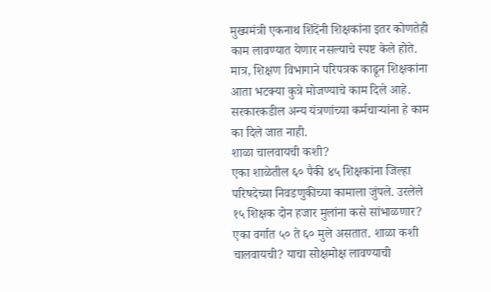मुख्यमंत्री एकनाथ शिंदेंनी शिक्षकांना इतर कोणतेही काम लावण्यात येणार नसल्याचे स्पष्ट केले होते. मात्र, शिक्षण विभागाने परिपत्रक काढून शिक्षकांना आता भटक्या कुत्रे मोजण्याचे काम दिले आहे. सरकारकडील अन्य यंत्रणांच्या कर्मचाऱ्यांना हे काम का दिले जात नाही.
शाळा चालवायची कशी?
एका शाळेतील ६० पैकी ४५ शिक्षकांना जिल्हा परिषदेच्या निवडणुकीच्या कामाला जुंपले. उरलेले १५ शिक्षक दोन हजार मुलांना कसे सांभाळणार? एका वर्गात ५० ते ६० मुले असतात. शाळा कशी चालवायची? याचा सोक्षमोक्ष लावण्याची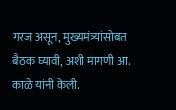गरज असून, मुख्यमंत्र्यांसोबत बैठक घ्यावी, अशी मागणी आ. काळे यांनी केली.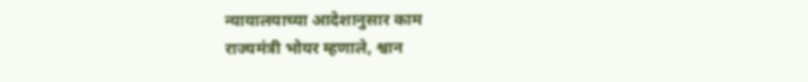न्यायालयाच्या आदेशानुसार काम
राज्यमंत्री भोयर म्हणाले, श्वान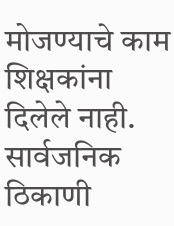मोजण्याचे काम शिक्षकांना दिलेले नाही. सार्वजनिक ठिकाणी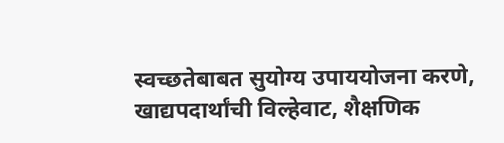स्वच्छतेबाबत सुयोग्य उपाययोजना करणे, खाद्यपदार्थांची विल्हेवाट, शैक्षणिक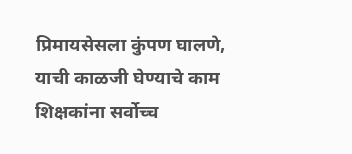प्रिमायसेसला कुंपण घालणे, याची काळजी घेण्याचे काम शिक्षकांना सर्वोच्च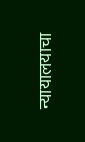न्यायालयाचा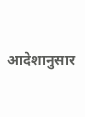आदेशानुसार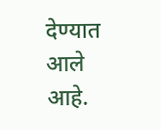देण्यात आले आहे.